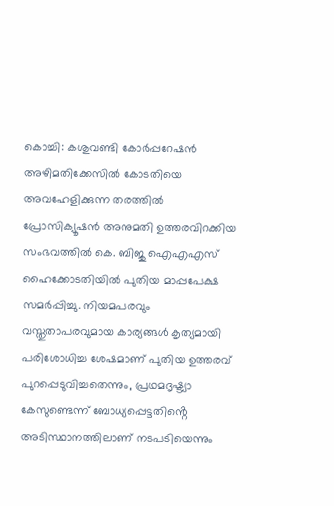കൊച്ചി: കശുവണ്ടി കോർപ്പറേഷൻ അഴിമതിക്കേസിൽ കോടതിയെ അവഹേളിക്കുന്ന തരത്തിൽ പ്രോസിക്യൂഷൻ അനുമതി ഉത്തരവിറക്കിയ സംഭവത്തിൽ കെ. ബിജു ഐഎഎസ് ഹൈക്കോടതിയിൽ പുതിയ മാപ്പപേക്ഷ സമർപ്പിച്ചു. നിയമപരവും വസ്തുതാപരവുമായ കാര്യങ്ങൾ കൃത്യമായി പരിശോധിച്ച ശേഷമാണ് പുതിയ ഉത്തരവ് പുറപ്പെടുവിച്ചതെന്നും, പ്രഥമദൃഷ്ട്യാ കേസുണ്ടെന്ന് ബോധ്യപ്പെട്ടതിൻ്റെ അടിസ്ഥാനത്തിലാണ് നടപടിയെന്നും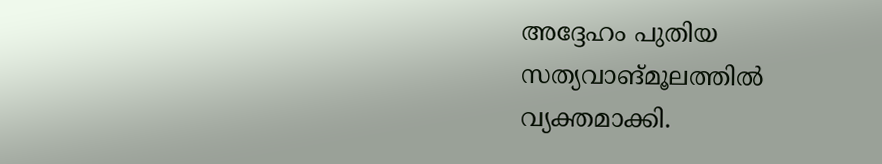അദ്ദേഹം പുതിയ സത്യവാങ്മൂലത്തിൽ വ്യക്തമാക്കി.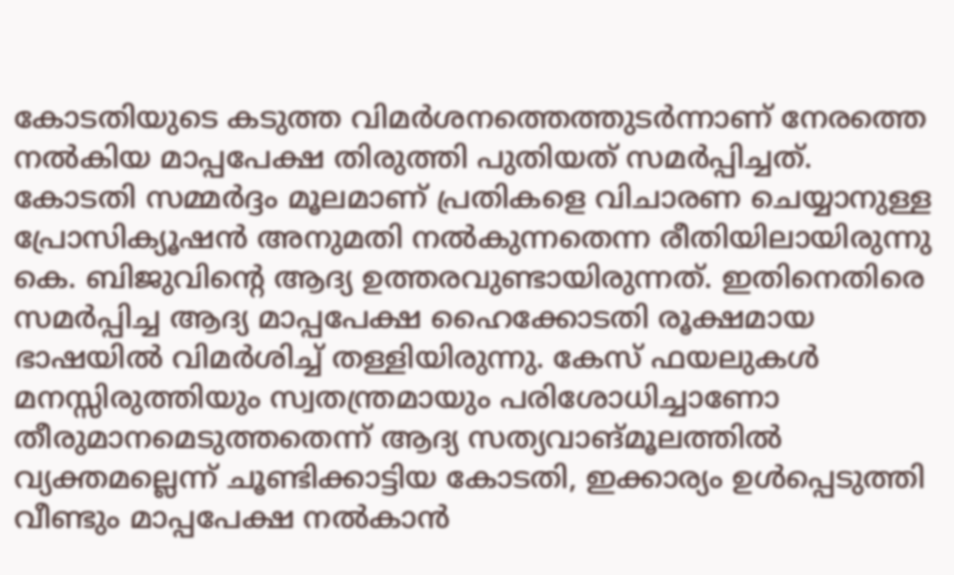കോടതിയുടെ കടുത്ത വിമർശനത്തെത്തുടർന്നാണ് നേരത്തെ നൽകിയ മാപ്പപേക്ഷ തിരുത്തി പുതിയത് സമർപ്പിച്ചത്.
കോടതി സമ്മർദ്ദം മൂലമാണ് പ്രതികളെ വിചാരണ ചെയ്യാനുള്ള പ്രോസിക്യൂഷൻ അനുമതി നൽകുന്നതെന്ന രീതിയിലായിരുന്നു കെ. ബിജുവിൻ്റെ ആദ്യ ഉത്തരവുണ്ടായിരുന്നത്. ഇതിനെതിരെ സമർപ്പിച്ച ആദ്യ മാപ്പപേക്ഷ ഹൈക്കോടതി രൂക്ഷമായ ഭാഷയിൽ വിമർശിച്ച് തള്ളിയിരുന്നു. കേസ് ഫയലുകൾ മനസ്സിരുത്തിയും സ്വതന്ത്രമായും പരിശോധിച്ചാണോ തീരുമാനമെടുത്തതെന്ന് ആദ്യ സത്യവാങ്മൂലത്തിൽ വ്യക്തമല്ലെന്ന് ചൂണ്ടിക്കാട്ടിയ കോടതി, ഇക്കാര്യം ഉൾപ്പെടുത്തി വീണ്ടും മാപ്പപേക്ഷ നൽകാൻ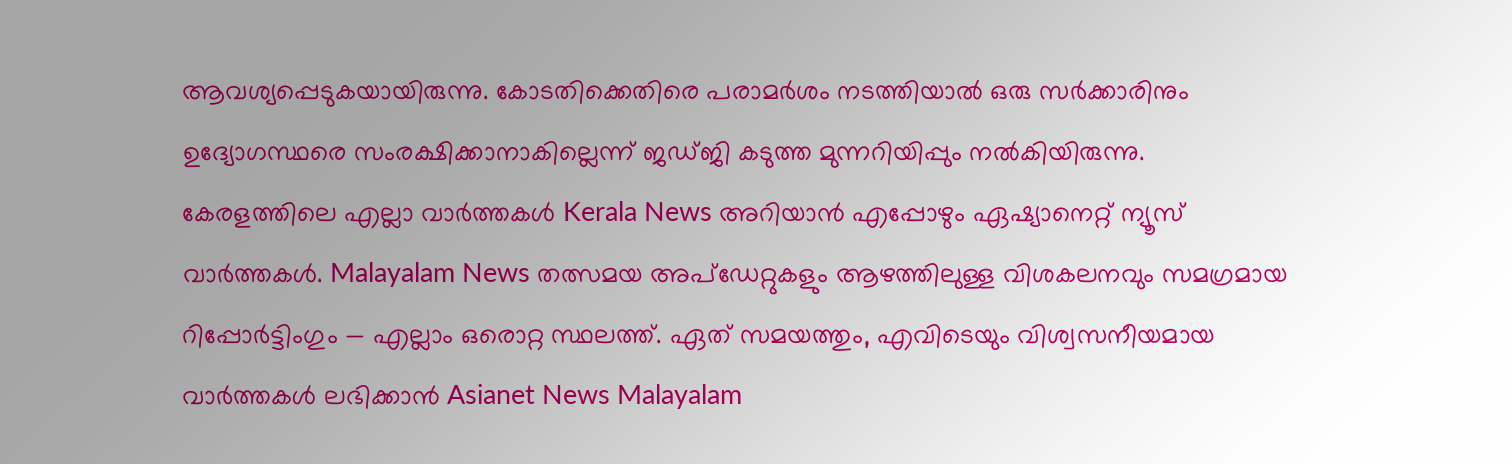ആവശ്യപ്പെടുകയായിരുന്നു. കോടതിക്കെതിരെ പരാമർശം നടത്തിയാൽ ഒരു സർക്കാരിനും ഉദ്യോഗസ്ഥരെ സംരക്ഷിക്കാനാകില്ലെന്ന് ജഡ്ജി കടുത്ത മുന്നറിയിപ്പും നൽകിയിരുന്നു.
കേരളത്തിലെ എല്ലാ വാർത്തകൾ Kerala News അറിയാൻ എപ്പോഴും ഏഷ്യാനെറ്റ് ന്യൂസ് വാർത്തകൾ. Malayalam News തത്സമയ അപ്ഡേറ്റുകളും ആഴത്തിലുള്ള വിശകലനവും സമഗ്രമായ റിപ്പോർട്ടിംഗും — എല്ലാം ഒരൊറ്റ സ്ഥലത്ത്. ഏത് സമയത്തും, എവിടെയും വിശ്വസനീയമായ വാർത്തകൾ ലഭിക്കാൻ Asianet News Malayalam